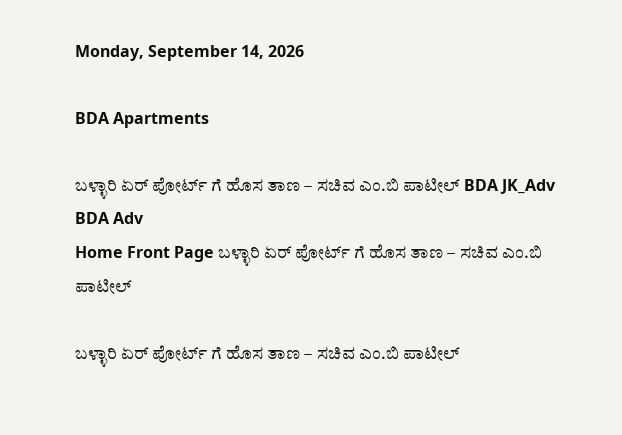Monday, September 14, 2026

BDA Apartments

ಬಳ್ಳಾರಿ ಏರ್ ಪೋರ್ಟ್ ಗೆ ಹೊಸ ತಾಣ – ಸಚಿವ ಎಂ.ಬಿ ಪಾಟೀಲ್ BDA JK_Adv BDA Adv
Home Front Page ಬಳ್ಳಾರಿ ಏರ್ ಪೋರ್ಟ್ ಗೆ ಹೊಸ ತಾಣ – ಸಚಿವ ಎಂ.ಬಿ ಪಾಟೀಲ್

ಬಳ್ಳಾರಿ ಏರ್ ಪೋರ್ಟ್ ಗೆ ಹೊಸ ತಾಣ – ಸಚಿವ ಎಂ.ಬಿ ಪಾಟೀಲ್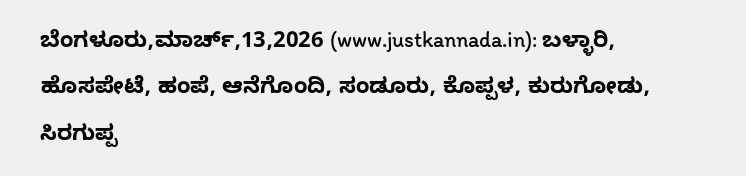ಬೆಂಗಳೂರು,ಮಾರ್ಚ್,13,2026 (www.justkannada.in): ಬಳ್ಳಾರಿ, ಹೊಸಪೇಟೆ, ಹಂಪೆ, ಆನೆಗೊಂದಿ, ಸಂಡೂರು, ಕೊಪ್ಪಳ, ಕುರುಗೋಡು, ಸಿರಗುಪ್ಪ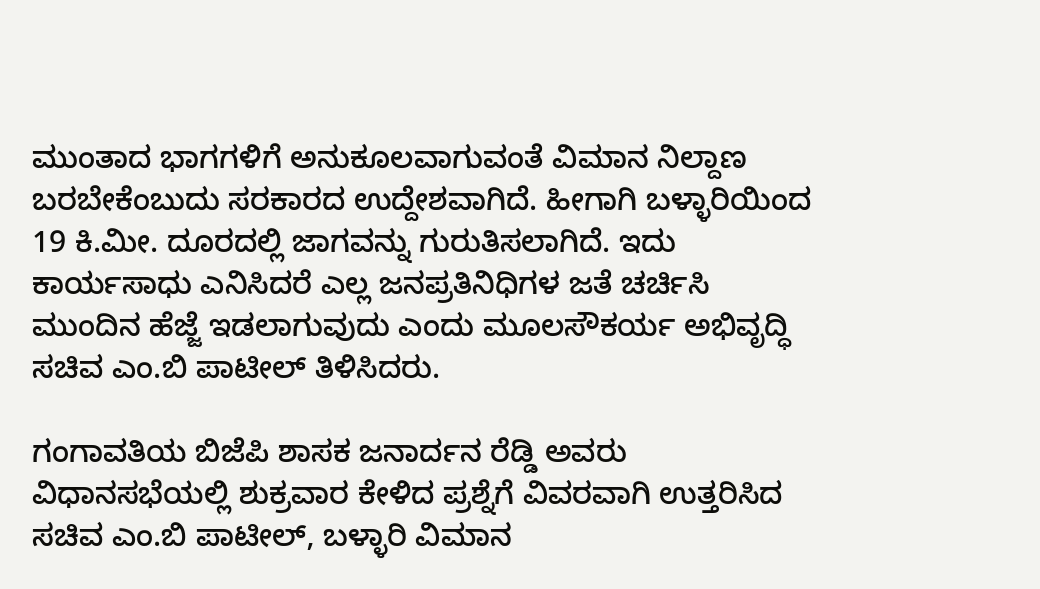ಮುಂತಾದ ಭಾಗಗಳಿಗೆ ಅನುಕೂಲವಾಗುವಂತೆ ವಿಮಾನ ನಿಲ್ದಾಣ ಬರಬೇಕೆಂಬುದು ಸರಕಾರದ ಉದ್ದೇಶವಾಗಿದೆ. ಹೀಗಾಗಿ ಬಳ್ಳಾರಿಯಿಂದ 19 ಕಿ.ಮೀ. ದೂರದಲ್ಲಿ ಜಾಗವನ್ನು ಗುರುತಿಸಲಾಗಿದೆ. ಇದು ಕಾರ್ಯಸಾಧು ಎನಿಸಿದರೆ ಎಲ್ಲ ಜನಪ್ರತಿನಿಧಿಗಳ ಜತೆ ಚರ್ಚಿಸಿ ಮುಂದಿನ ಹೆಜ್ಜೆ ಇಡಲಾಗುವುದು ಎಂದು ಮೂಲಸೌಕರ್ಯ ಅಭಿವೃದ್ಧಿ ಸಚಿವ ಎಂ.ಬಿ ಪಾಟೀಲ್ ತಿಳಿಸಿದರು.

ಗಂಗಾವತಿಯ ಬಿಜೆಪಿ ಶಾಸಕ ಜನಾರ್ದನ ರೆಡ್ಡಿ ಅವರು ವಿಧಾನಸಭೆಯಲ್ಲಿ ಶುಕ್ರವಾರ ಕೇಳಿದ ಪ್ರಶ್ನೆಗೆ ವಿವರವಾಗಿ ಉತ್ತರಿಸಿದ ಸಚಿವ ಎಂ.ಬಿ ಪಾಟೀಲ್, ಬಳ್ಳಾರಿ ವಿಮಾನ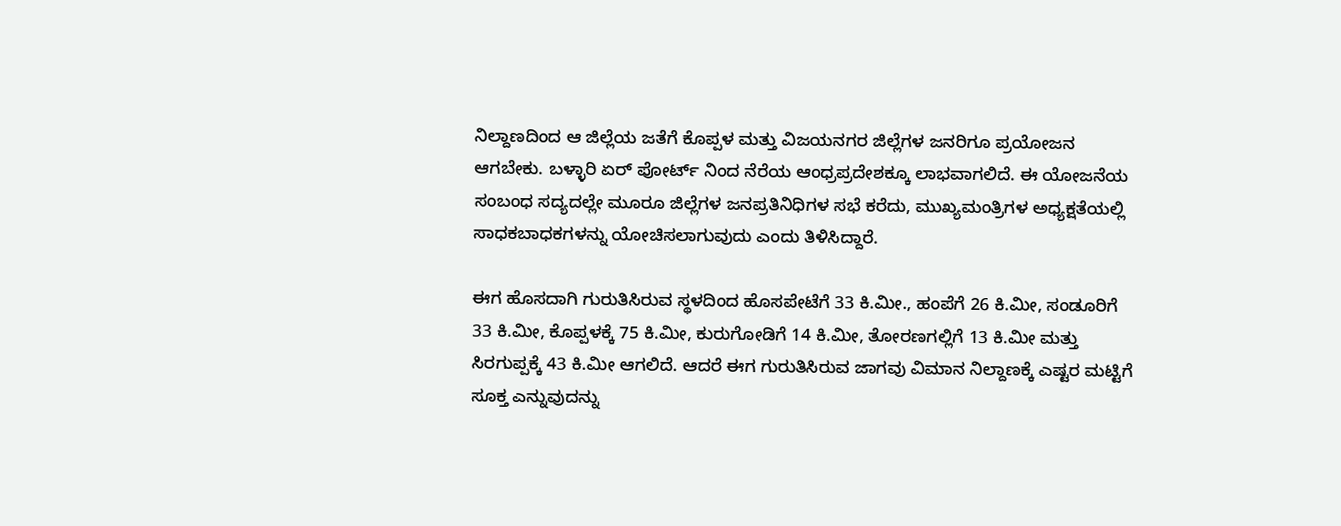ನಿಲ್ದಾಣದಿಂದ ಆ ಜಿಲ್ಲೆಯ ಜತೆಗೆ ಕೊಪ್ಪಳ ಮತ್ತು ವಿಜಯನಗರ ಜಿಲ್ಲೆಗಳ ಜನರಿಗೂ ಪ್ರಯೋಜನ ಆಗಬೇಕು. ಬಳ್ಳಾರಿ ಏರ್ ಪೋರ್ಟ್ ನಿಂದ ನೆರೆಯ ಆಂಧ್ರಪ್ರದೇಶಕ್ಕೂ ಲಾಭವಾಗಲಿದೆ. ಈ ಯೋಜನೆಯ ಸಂಬಂಧ ಸದ್ಯದಲ್ಲೇ ಮೂರೂ ಜಿಲ್ಲೆಗಳ ಜನಪ್ರತಿನಿಧಿಗಳ ಸಭೆ ಕರೆದು, ಮುಖ್ಯಮಂತ್ರಿಗಳ ಅಧ್ಯಕ್ಷತೆಯಲ್ಲಿ ಸಾಧಕಬಾಧಕಗಳನ್ನು ಯೋಚಿಸಲಾಗುವುದು ಎಂದು ತಿಳಿಸಿದ್ದಾರೆ.

ಈಗ ಹೊಸದಾಗಿ ಗುರುತಿಸಿರುವ ಸ್ಥಳದಿಂದ ಹೊಸಪೇಟೆಗೆ 33 ಕಿ.ಮೀ., ಹಂಪೆಗೆ 26 ಕಿ.ಮೀ, ಸಂಡೂರಿಗೆ 33 ಕಿ.ಮೀ, ಕೊಪ್ಪಳಕ್ಕೆ 75 ಕಿ.ಮೀ, ಕುರುಗೋಡಿಗೆ 14 ಕಿ.ಮೀ, ತೋರಣಗಲ್ಲಿಗೆ 13 ಕಿ.ಮೀ ಮತ್ತು ಸಿರಗುಪ್ಪಕ್ಕೆ 43 ಕಿ.ಮೀ ಆಗಲಿದೆ. ಆದರೆ ಈಗ ಗುರುತಿಸಿರುವ ಜಾಗವು ವಿಮಾನ ನಿಲ್ದಾಣಕ್ಕೆ ಎಷ್ಟರ ಮಟ್ಟಿಗೆ ಸೂಕ್ತ ಎನ್ನುವುದನ್ನು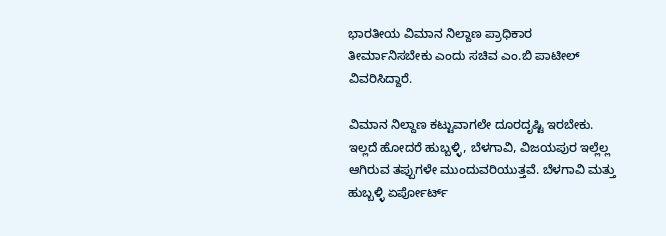ಭಾರತೀಯ ವಿಮಾನ ನಿಲ್ದಾಣ ಪ್ರಾಧಿಕಾರ ತೀರ್ಮಾನಿಸಬೇಕು ಎಂದು ಸಚಿವ ಎಂ.ಬಿ ಪಾಟೀಲ್ ವಿವರಿಸಿದ್ದಾರೆ.

ವಿಮಾನ ನಿಲ್ದಾಣ ಕಟ್ಟುವಾಗಲೇ ದೂರದೃಷ್ಟಿ ಇರಬೇಕು. ಇಲ್ಲದೆ ಹೋದರೆ ಹುಬ್ಬಳ್ಳಿ, ಬೆಳಗಾವಿ, ವಿಜಯಪುರ ಇಲ್ಲೆಲ್ಲ ಆಗಿರುವ ತಪ್ಪುಗಳೇ ಮುಂದುವರಿಯುತ್ತವೆ. ಬೆಳಗಾವಿ ಮತ್ತು ಹುಬ್ಬಳ್ಳಿ ಏರ್ಪೋರ್ಟ್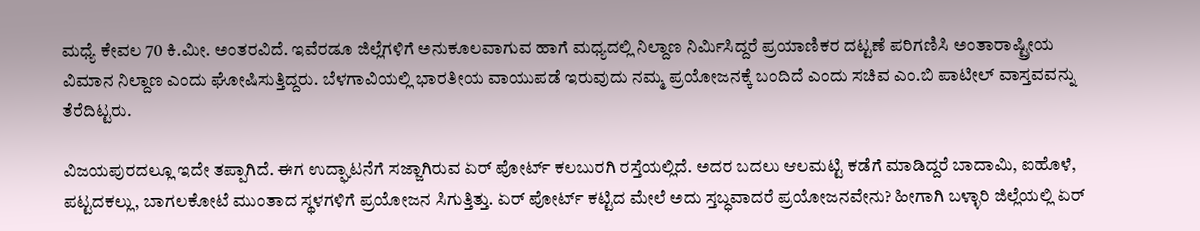ಮಧ್ಯೆ ಕೇವಲ 70 ಕಿ.ಮೀ. ಅಂತರವಿದೆ. ಇವೆರಡೂ ಜಿಲ್ಲೆಗಳಿಗೆ ಅನುಕೂಲವಾಗುವ ಹಾಗೆ ಮಧ್ಯದಲ್ಲಿ ನಿಲ್ದಾಣ ನಿರ್ಮಿಸಿದ್ದರೆ ಪ್ರಯಾಣಿಕರ ದಟ್ಟಣೆ ಪರಿಗಣಿಸಿ ಅಂತಾರಾಷ್ಟ್ರೀಯ ವಿಮಾನ ನಿಲ್ದಾಣ ಎಂದು ಘೋಷಿಸುತ್ತಿದ್ದರು. ಬೆಳಗಾವಿಯಲ್ಲಿ ಭಾರತೀಯ ವಾಯುಪಡೆ ಇರುವುದು ನಮ್ಮ ಪ್ರಯೋಜನಕ್ಕೆ ಬಂದಿದೆ ಎಂದು ಸಚಿವ ಎಂ.ಬಿ ಪಾಟೀಲ್ ವಾಸ್ತವವನ್ನು ತೆರೆದಿಟ್ಟರು.

ವಿಜಯಪುರದಲ್ಲೂ ಇದೇ ತಪ್ಪಾಗಿದೆ. ಈಗ ಉದ್ಘಾಟನೆಗೆ ಸಜ್ಜಾಗಿರುವ ಏರ್ ಪೋರ್ಟ್ ಕಲಬುರಗಿ ರಸ್ತೆಯಲ್ಲಿದೆ. ಅದರ ಬದಲು ಆಲಮಟ್ಟಿ ಕಡೆಗೆ ಮಾಡಿದ್ದರೆ ಬಾದಾಮಿ, ಐಹೊಳೆ, ಪಟ್ಟದಕಲ್ಲು, ಬಾಗಲಕೋಟೆ ಮುಂತಾದ ಸ್ಥಳಗಳಿಗೆ ಪ್ರಯೋಜನ ಸಿಗುತ್ತಿತ್ತು. ಏರ್ ಪೋರ್ಟ್ ಕಟ್ಟಿದ ಮೇಲೆ ಅದು ಸ್ತಬ್ಧವಾದರೆ ಪ್ರಯೋಜನವೇನು? ಹೀಗಾಗಿ ಬಳ್ಳಾರಿ ಜಿಲ್ಲೆಯಲ್ಲಿ ಏರ್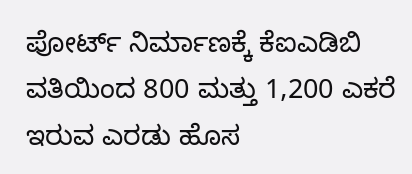ಪೋರ್ಟ್ ನಿರ್ಮಾಣಕ್ಕೆ ಕೆಐಎಡಿಬಿ ವತಿಯಿಂದ 800 ಮತ್ತು 1,200 ಎಕರೆ ಇರುವ ಎರಡು ಹೊಸ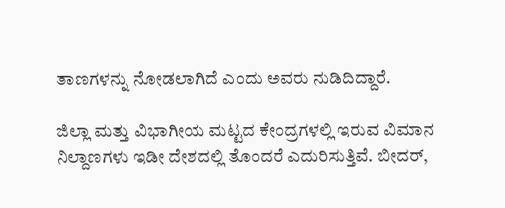ತಾಣಗಳನ್ನು ನೋಡಲಾಗಿದೆ ಎಂದು ಅವರು ನುಡಿದಿದ್ದಾರೆ.

ಜಿಲ್ಲಾ ಮತ್ತು ವಿಭಾಗೀಯ ಮಟ್ಟದ ಕೇಂದ್ರಗಳಲ್ಲಿ ಇರುವ ವಿಮಾನ ನಿಲ್ದಾಣಗಳು ಇಡೀ ದೇಶದಲ್ಲಿ ತೊಂದರೆ ಎದುರಿಸುತ್ತಿವೆ. ಬೀದರ್,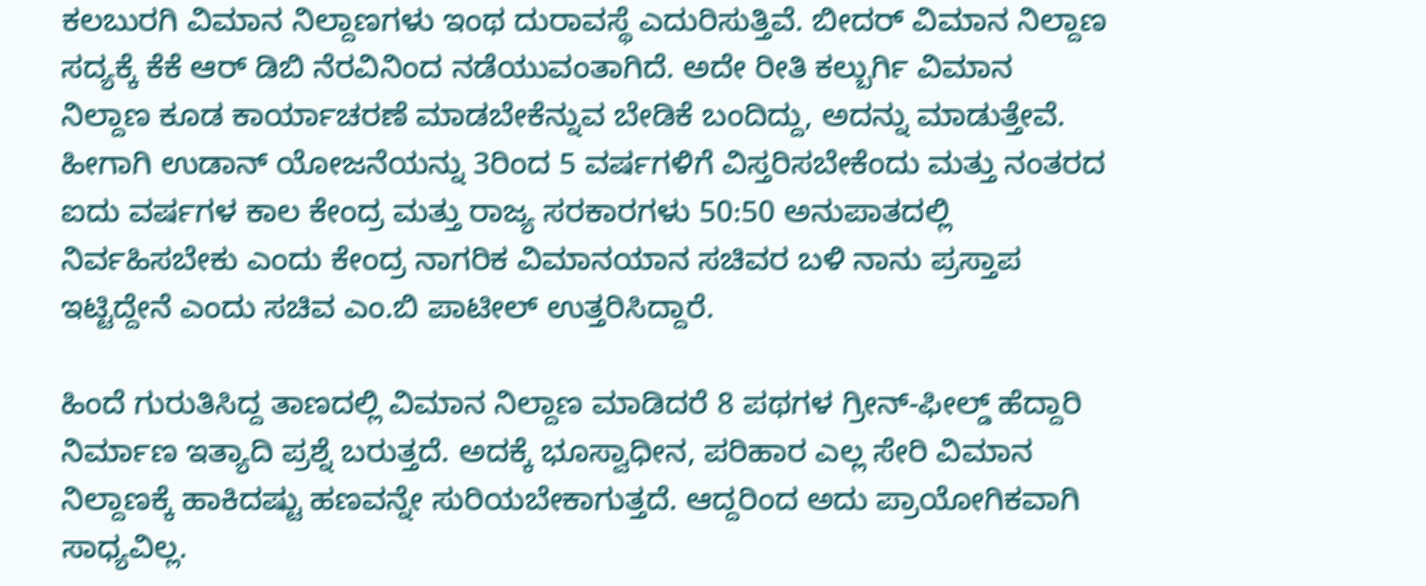ಕಲಬುರಗಿ ವಿಮಾನ‌ ನಿಲ್ದಾಣಗಳು ಇಂಥ ದುರಾವಸ್ಥೆ ಎದುರಿಸುತ್ತಿವೆ. ಬೀದರ್ ವಿಮಾನ ನಿಲ್ದಾಣ ಸದ್ಯಕ್ಕೆ ಕೆಕೆ ಆರ್ ಡಿಬಿ ನೆರವಿನಿಂದ ನಡೆಯುವಂತಾಗಿದೆ. ಅದೇ ರೀತಿ ಕಲ್ಬುರ್ಗಿ ವಿಮಾನ ನಿಲ್ದಾಣ ಕೂಡ ಕಾರ್ಯಾಚರಣೆ ಮಾಡಬೇಕೆನ್ನುವ ಬೇಡಿಕೆ ಬಂದಿದ್ದು, ಅದನ್ನು ಮಾಡುತ್ತೇವೆ. ಹೀಗಾಗಿ ಉಡಾನ್ ಯೋಜನೆಯನ್ನು 3ರಿಂದ 5 ವರ್ಷಗಳಿಗೆ ವಿಸ್ತರಿಸಬೇಕೆಂದು ಮತ್ತು ನಂತರದ ಐದು ವರ್ಷಗಳ ಕಾಲ ಕೇಂದ್ರ ಮತ್ತು ರಾಜ್ಯ ಸರಕಾರಗಳು 50:50 ಅನುಪಾತದಲ್ಲಿ ನಿರ್ವಹಿಸಬೇಕು ಎಂದು ಕೇಂದ್ರ ನಾಗರಿಕ ವಿಮಾನಯಾನ ಸಚಿವರ ಬಳಿ ನಾನು ಪ್ರಸ್ತಾಪ ಇಟ್ಟಿದ್ದೇನೆ ಎಂದು ಸಚಿವ ಎಂ.ಬಿ ಪಾಟೀಲ್ ಉತ್ತರಿಸಿದ್ದಾರೆ.

ಹಿಂದೆ ಗುರುತಿಸಿದ್ದ ತಾಣದಲ್ಲಿ ವಿಮಾನ ನಿಲ್ದಾಣ ಮಾಡಿದರೆ 8 ಪಥಗಳ ಗ್ರೀನ್-ಫೀಲ್ಡ್ ಹೆದ್ದಾರಿ ನಿರ್ಮಾಣ ಇತ್ಯಾದಿ ಪ್ರಶ್ನೆ ಬರುತ್ತದೆ. ಅದಕ್ಕೆ ಭೂಸ್ವಾಧೀನ, ಪರಿಹಾರ ಎಲ್ಲ ಸೇರಿ ವಿಮಾನ ನಿಲ್ದಾಣಕ್ಕೆ ಹಾಕಿದಷ್ಟು ಹಣವನ್ನೇ ಸುರಿಯಬೇಕಾಗುತ್ತದೆ. ಆದ್ದರಿಂದ ಅದು ಪ್ರಾಯೋಗಿಕವಾಗಿ ಸಾಧ್ಯವಿಲ್ಲ.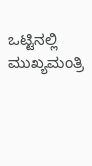ಒಟ್ಟಿನಲ್ಲಿ ಮುಖ್ಯಮಂತ್ರಿ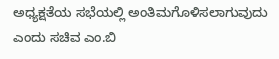ಅಧ್ಯಕ್ಷತೆಯ ಸಭೆಯಲ್ಲಿ ಅಂತಿಮಗೊಳಿಸಲಾಗುವುದು ಎಂದು ಸಚಿವ ಎಂ.ಬಿ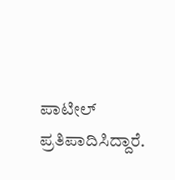ಪಾಟೀಲ್ ಪ್ರತಿಪಾದಿಸಿದ್ದಾರೆ.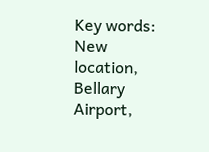Key words: New location, Bellary Airport,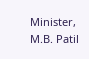Minister, M.B. Patil